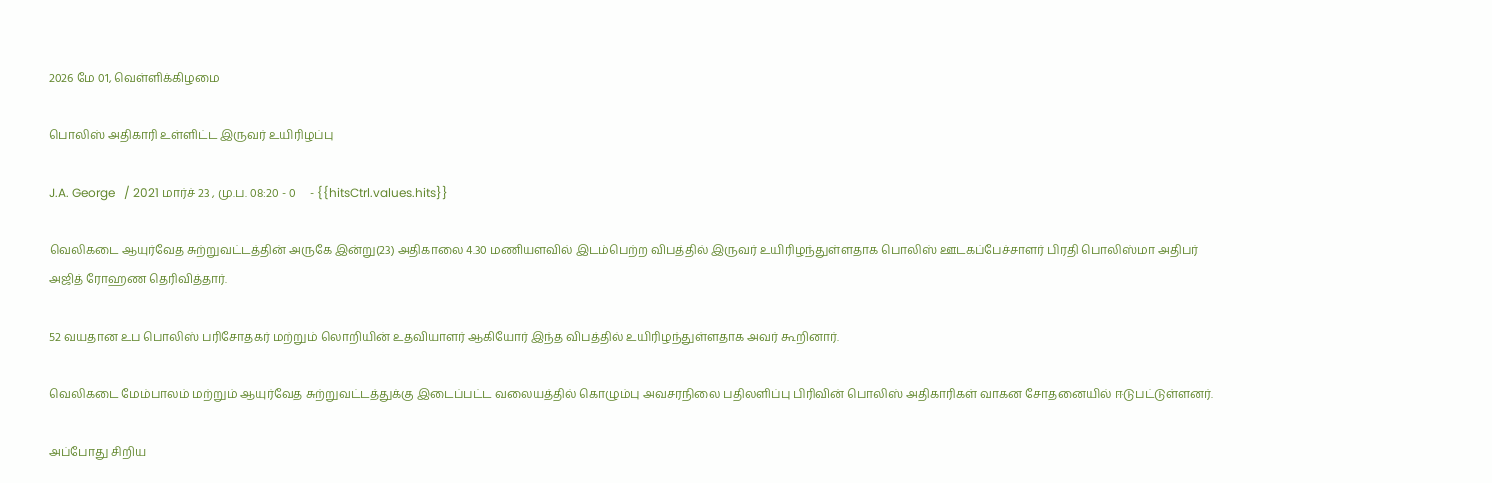2026 மே 01, வெள்ளிக்கிழமை

பொலிஸ் அதிகாரி உள்ளிட்ட இருவர் உயிரிழப்பு

J.A. George   / 2021 மார்ச் 23 , மு.ப. 08:20 - 0     - {{hitsCtrl.values.hits}}

வெலிகடை ஆயுர்வேத சுற்றுவட்டத்தின் அருகே இன்று(23) அதிகாலை 4.30 மணியளவில் இடம்பெற்ற விபத்தில் இருவர் உயிரிழந்துள்ளதாக பொலிஸ் ஊடகப்பேச்சாளர் பிரதி பொலிஸ்மா அதிபர் அஜித் ரோஹண தெரிவித்தார்.

52 வயதான உப பொலிஸ் பரிசோதகர் மற்றும் லொறியின் உதவியாளர் ஆகியோர் இந்த விபத்தில் உயிரிழந்துள்ளதாக அவர் கூறினார்.

வெலிகடை மேம்பாலம் மற்றும் ஆயுர்வேத சுற்றுவட்டத்துக்கு இடைப்பட்ட வலையத்தில் கொழும்பு அவசரநிலை பதிலளிப்பு பிரிவின் பொலிஸ் அதிகாரிகள் வாகன சோதனையில் ஈடுபட்டுள்ளனர்.

அப்போது சிறிய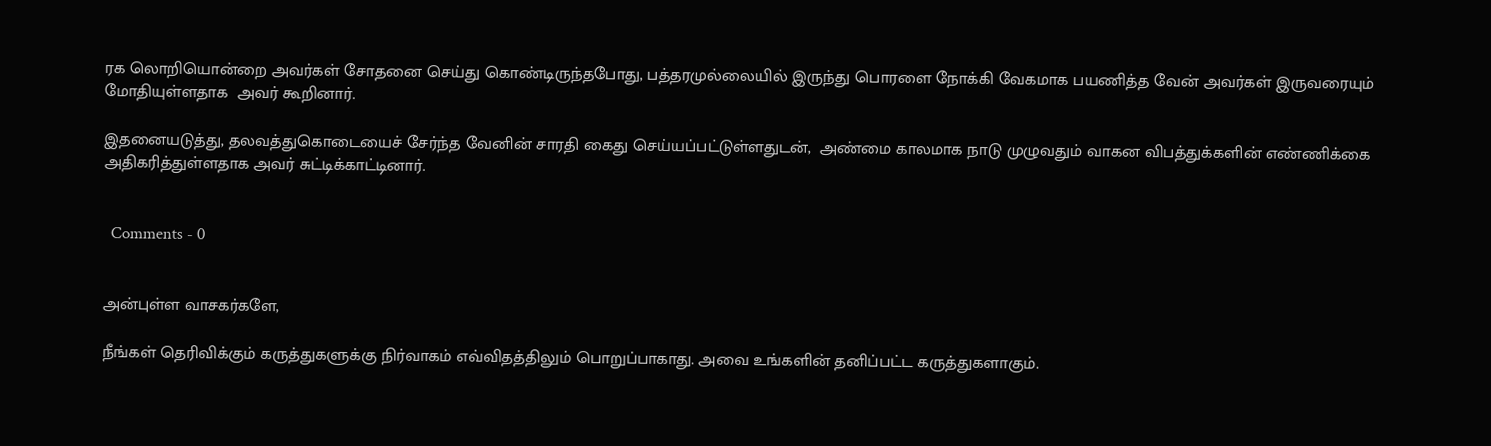ரக லொறியொன்றை அவர்கள் சோதனை செய்து கொண்டிருந்தபோது, பத்தரமுல்லையில் இருந்து பொரளை நோக்கி வேகமாக பயணித்த வேன் அவர்கள் இருவரையும் மோதியுள்ளதாக  அவர் கூறினார்.

இதனையடுத்து, தலவத்துகொடையைச் சேர்ந்த வேனின் சாரதி கைது செய்யப்பட்டுள்ளதுடன்,  அண்மை காலமாக நாடு முழுவதும் வாகன விபத்துக்களின் எண்ணிக்கை அதிகரித்துள்ளதாக அவர் சுட்டிக்காட்டினார்.


  Comments - 0


அன்புள்ள வாசகர்களே,

நீங்கள் தெரிவிக்கும் கருத்துகளுக்கு நிர்வாகம் எவ்விதத்திலும் பொறுப்பாகாது. அவை உங்களின் தனிப்பட்ட கருத்துகளாகும்.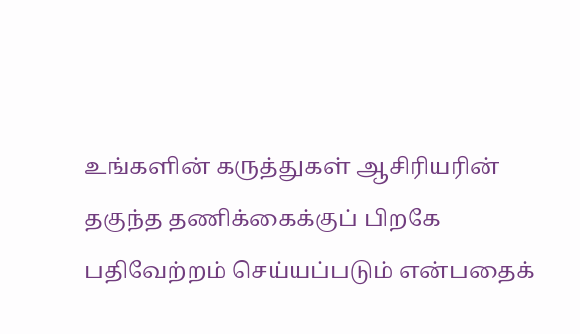உங்களின் கருத்துகள் ஆசிரியரின் தகுந்த தணிக்கைக்குப் பிறகே பதிவேற்றம் செய்யப்படும் என்பதைக்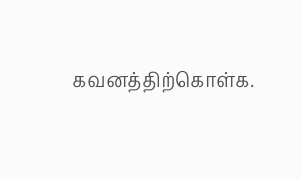கவனத்திற்கொள்க.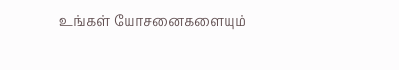உங்கள் யோசனைகளையும்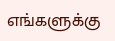எங்களுக்கு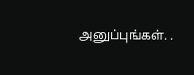அனுப்புங்கள். .